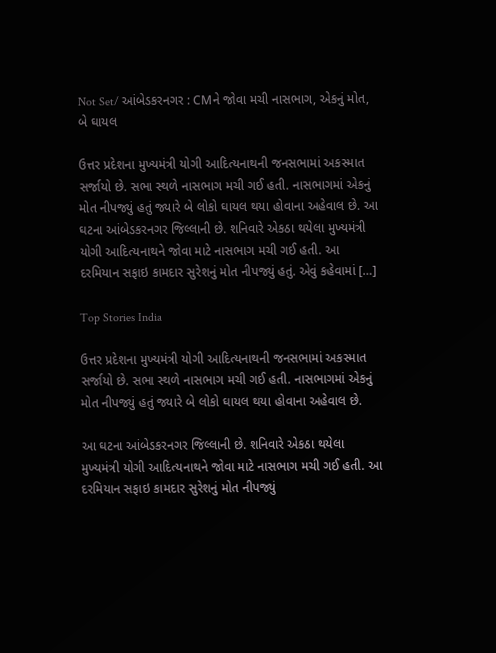Not Set/ આંબેડકરનગર : CMને જોવા મચી નાસભાગ, એકનું મોત, બે ઘાયલ

ઉત્તર પ્રદેશના મુખ્યમંત્રી યોગી આદિત્યનાથની જનસભામાં અકસ્માત સર્જાયો છે. સભા સ્થળે નાસભાગ મચી ગઈ હતી. નાસભાગમાં એકનું મોત નીપજ્યું હતું જ્યારે બે લોકો ઘાયલ થયા હોવાના અહેવાલ છે. આ ઘટના આંબેડકરનગર જિલ્લાની છે. શનિવારે એકઠા થયેલા મુખ્યમંત્રી યોગી આદિત્યનાથને જોવા માટે નાસભાગ મચી ગઈ હતી. આ દરમિયાન સફાઇ કામદાર સુરેશનું મોત નીપજ્યું હતું. એવું કહેવામાં […]

Top Stories India

ઉત્તર પ્રદેશના મુખ્યમંત્રી યોગી આદિત્યનાથની જનસભામાં અકસ્માત સર્જાયો છે. સભા સ્થળે નાસભાગ મચી ગઈ હતી. નાસભાગમાં એકનું મોત નીપજ્યું હતું જ્યારે બે લોકો ઘાયલ થયા હોવાના અહેવાલ છે.

આ ઘટના આંબેડકરનગર જિલ્લાની છે. શનિવારે એકઠા થયેલા મુખ્યમંત્રી યોગી આદિત્યનાથને જોવા માટે નાસભાગ મચી ગઈ હતી. આ દરમિયાન સફાઇ કામદાર સુરેશનું મોત નીપજ્યું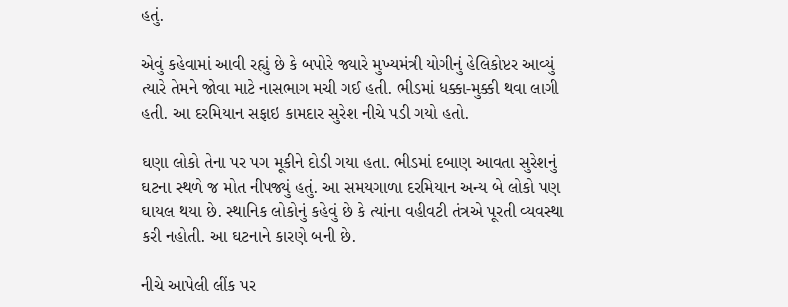હતું.

એવું કહેવામાં આવી રહ્યું છે કે બપોરે જ્યારે મુખ્યમંત્રી યોગીનું હેલિકોપ્ટર આવ્યું ત્યારે તેમને જોવા માટે નાસભાગ મચી ગઈ હતી. ભીડમાં ધક્કા-મુક્કી થવા લાગી હતી. આ દરમિયાન સફાઇ કામદાર સુરેશ નીચે પડી ગયો હતો.

ઘણા લોકો તેના પર પગ મૂકીને દોડી ગયા હતા. ભીડમાં દબાણ આવતા સુરેશનું ઘટના સ્થળે જ મોત નીપજ્યું હતું. આ સમયગાળા દરમિયાન અન્ય બે લોકો પણ ઘાયલ થયા છે. સ્થાનિક લોકોનું કહેવું છે કે ત્યાંના વહીવટી તંત્રએ પૂરતી વ્યવસ્થા કરી નહોતી. આ ઘટનાને કારણે બની છે.

નીચે આપેલી લીંક પર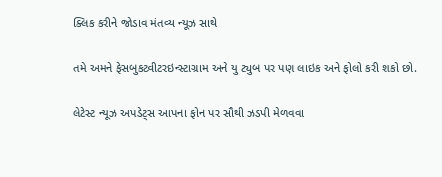ક્લિક કરીને જોડાવ મંતવ્ય ન્યૂઝ સાથે

તમે અમને ફેસબુકટ્વીટરઇન્સ્ટાગ્રામ અને યુ ટ્યુબ પર પણ લાઇક અને ફોલો કરી શકો છો.

લેટેસ્ટ ન્યૂઝ અપડેટ્સ આપના ફોન પર સૌથી ઝડપી મેળવવા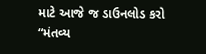માટે આજે જ ડાઉનલોડ કરો “મંતવ્ય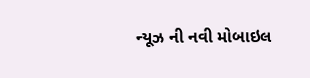ન્યૂઝ ની નવી મોબાઇલ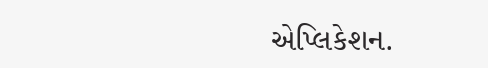એપ્લિકેશન.